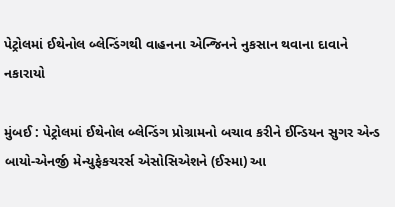પેટ્રોલમાં ઈથેનોલ બ્લેન્ડિંગથી વાહનના એન્જિનને નુકસાન થવાના દાવાને નકારાયો

મુંબઈ : પેટ્રોલમાં ઈથેનોલ બ્લેન્ડિંગ પ્રોગ્રામનો બચાવ કરીને ઈન્ડિયન સુગર એન્ડ બાયો-એનર્જી મેન્યુફેકચરર્સ એસોસિએશને (ઈસ્મા) આ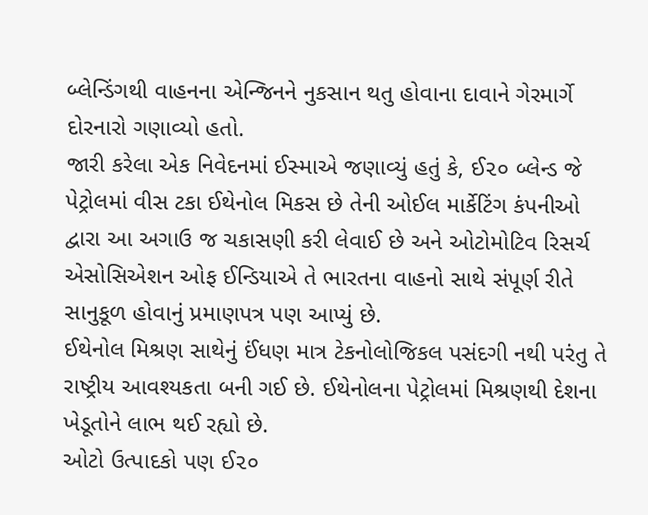બ્લેન્ડિંગથી વાહનના એન્જિનને નુકસાન થતુ હોવાના દાવાને ગેરમાર્ગે દોરનારો ગણાવ્યો હતો.
જારી કરેલા એક નિવેદનમાં ઈસ્માએ જણાવ્યું હતું કે, ઈ૨૦ બ્લેન્ડ જે પેટ્રોલમાં વીસ ટકા ઈથેનોલ મિકસ છે તેની ઓઈલ માર્કેટિંગ કંપનીઓ દ્વારા આ અગાઉ જ ચકાસણી કરી લેવાઈ છે અને ઓટોમોટિવ રિસર્ચ એસોસિએશન ઓફ ઈન્ડિયાએ તે ભારતના વાહનો સાથે સંપૂર્ણ રીતે સાનુકૂળ હોવાનું પ્રમાણપત્ર પણ આપ્યું છે.
ઈથેનોલ મિશ્રણ સાથેનું ઈંધણ માત્ર ટેકનોલોજિકલ પસંદગી નથી પરંતુ તે રાષ્ટ્રીય આવશ્યકતા બની ગઈ છે. ઈથેનોલના પેટ્રોલમાં મિશ્રણથી દેશના ખેડૂતોને લાભ થઈ રહ્યો છે.
ઓટો ઉત્પાદકો પણ ઈ૨૦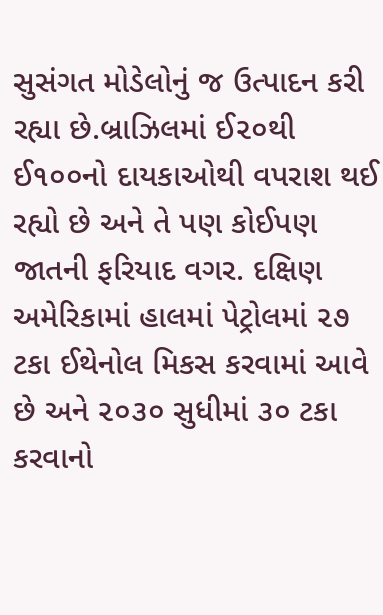સુસંગત મોડેલોનું જ ઉત્પાદન કરી રહ્યા છે.બ્રાઝિલમાં ઈ૨૦થી ઈ૧૦૦નો દાયકાઓથી વપરાશ થઈ રહ્યો છે અને તે પણ કોઈપણ જાતની ફરિયાદ વગર. દક્ષિણ અમેરિકામાં હાલમાં પેટ્રોલમાં ૨૭ ટકા ઈથેનોલ મિકસ કરવામાં આવે છે અને ૨૦૩૦ સુધીમાં ૩૦ ટકા કરવાનો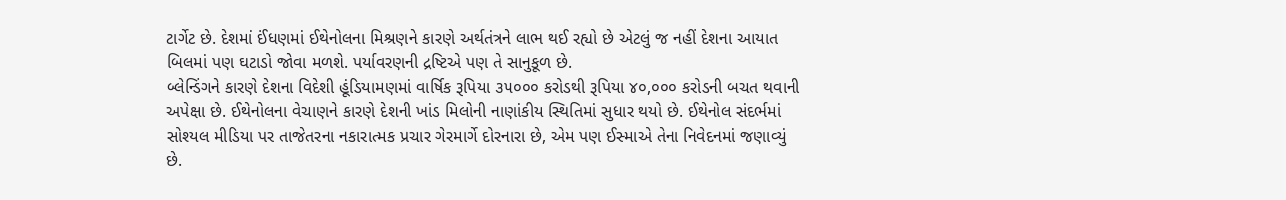ટાર્ગેટ છે. દેશમાં ઈંધણમાં ઈથેનોલના મિશ્રણને કારણે અર્થતંત્રને લાભ થઈ રહ્યો છે એટલું જ નહીં દેશના આયાત બિલમાં પણ ઘટાડો જોવા મળશે. પર્યાવરણની દ્રષ્ટિએ પણ તે સાનુકૂળ છે.
બ્લેન્ડિંગને કારણે દેશના વિદેશી હૂંડિયામણમાં વાર્ષિક રૂપિયા ૩૫૦૦૦ કરોડથી રૂપિયા ૪૦,૦૦૦ કરોડની બચત થવાની અપેક્ષા છે. ઈથેનોલના વેચાણને કારણે દેશની ખાંડ મિલોની નાણાંકીય સ્થિતિમાં સુધાર થયો છે. ઈથેનોલ સંદર્ભમાં સોશ્યલ મીડિયા પર તાજેતરના નકારાત્મક પ્રચાર ગેરમાર્ગે દોરનારા છે, એમ પણ ઈસ્માએ તેના નિવેદનમાં જણાવ્યું છે.